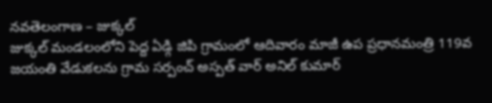నవతెలంగాణ – జుక్కల్
జుక్కల్ మండలంలోని పెద్ద ఏడ్గి జిపి గ్రామంలో ఆదివారం మాజీ ఉప ప్రధానమంత్రి 119వ జయంతి వేడుకలను గ్రామ సర్పంచ్ అస్పత్ వార్ అనిల్ కుమార్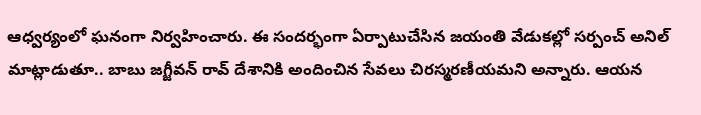ఆధ్వర్యంలో ఘనంగా నిర్వహించారు. ఈ సందర్భంగా ఏర్పాటుచేసిన జయంతి వేడుకల్లో సర్పంచ్ అనిల్ మాట్లాడుతూ.. బాబు జగ్జీవన్ రావ్ దేశానికి అందించిన సేవలు చిరస్మరణీయమని అన్నారు. ఆయన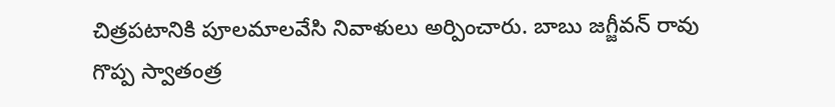చిత్రపటానికి పూలమాలవేసి నివాళులు అర్పించారు. బాబు జగ్జీవన్ రావు గొప్ప స్వాతంత్ర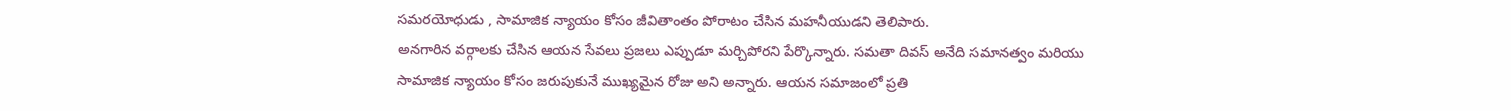సమరయోధుడు , సామాజిక న్యాయం కోసం జీవితాంతం పోరాటం చేసిన మహనీయుడని తెలిపారు.
అనగారిన వర్గాలకు చేసిన ఆయన సేవలు ప్రజలు ఎప్పుడూ మర్చిపోరని పేర్కొన్నారు. సమతా దివస్ అనేది సమానత్వం మరియు సామాజిక న్యాయం కోసం జరుపుకునే ముఖ్యమైన రోజు అని అన్నారు. ఆయన సమాజంలో ప్రతి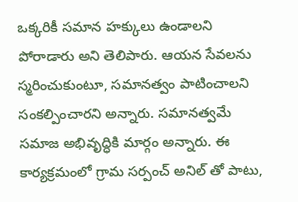ఒక్కరికీ సమాన హక్కులు ఉండాలని పోరాడారు అని తెలిపారు. ఆయన సేవలను స్మరించుకుంటూ, సమానత్వం పాటించాలని సంకల్పించారని అన్నారు. సమానత్వమే సమాజ అభివృద్ధికి మార్గం అన్నారు. ఈ కార్యక్రమంలో గ్రామ సర్పంచ్ అనిల్ తో పాటు,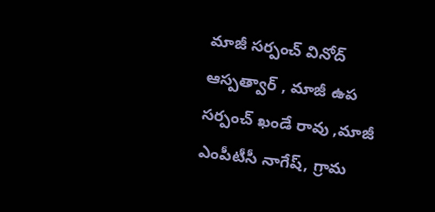మాజీ సర్పంచ్ వినోద్ ఆస్పత్వార్ , మాజీ ఉప సర్పంచ్ ఖండే రావు ,మాజీ ఎంపీటీసీ నాగేష్, గ్రామ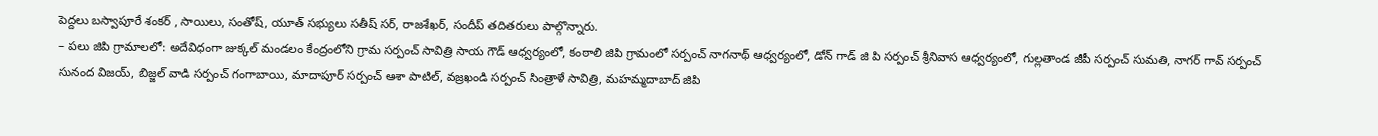పెద్దలు బస్వాపూరే శంకర్ , సాయిలు, సంతోష్, యూత్ సభ్యులు సతీష్ సర్, రాజశేఖర్, సందీప్ తదితరులు పాల్గొన్నారు.
– పలు జిపి గ్రామాలలో: అదేవిధంగా జుక్కల్ మండలం కేంద్రంలోని గ్రామ సర్పంచ్ సావిత్రి సాయ గౌడ్ ఆధ్వర్యంలో, కంఠాలి జిపి గ్రామంలో సర్పంచ్ నాగనాథ్ ఆధ్వర్యంలో, డోన్ గాడ్ జి పి సర్పంచ్ శ్రీనివాస ఆధ్వర్యంలో, గుల్లతాండ జీపీ సర్పంచ్ సుమతి, నాగర్ గావ్ సర్పంచ్ సునంద విజయ్, బిజ్జల్ వాడి సర్పంచ్ గంగాబాయి, మాదాపూర్ సర్పంచ్ ఆశా పాటిల్, వజ్రఖండి సర్పంచ్ సింత్రాళే సావిత్రి, మహమ్మదాబాద్ జిపి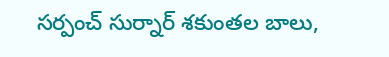సర్పంచ్ సుర్నార్ శకుంతల బాలు,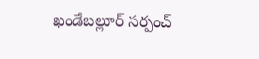ఖండేబల్లూర్ సర్పంచ్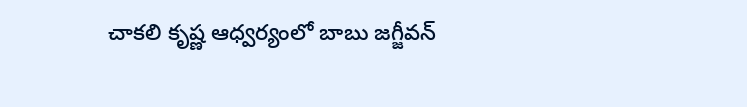చాకలి కృష్ణ ఆధ్వర్యంలో బాబు జగ్జీవన్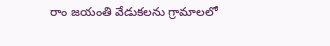రాం జయంతి వేడుకలను గ్రామాలలో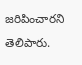జరిపించారని తెలిపారు.